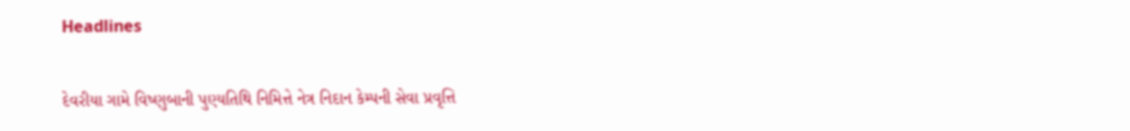Headlines

દેવરીયા ગામે વિષ્ણુબાની પુણ્યતિથિ નિમિત્તે નેત્ર નિદાન કેમ્પની સેવા પ્રવૃત્તિ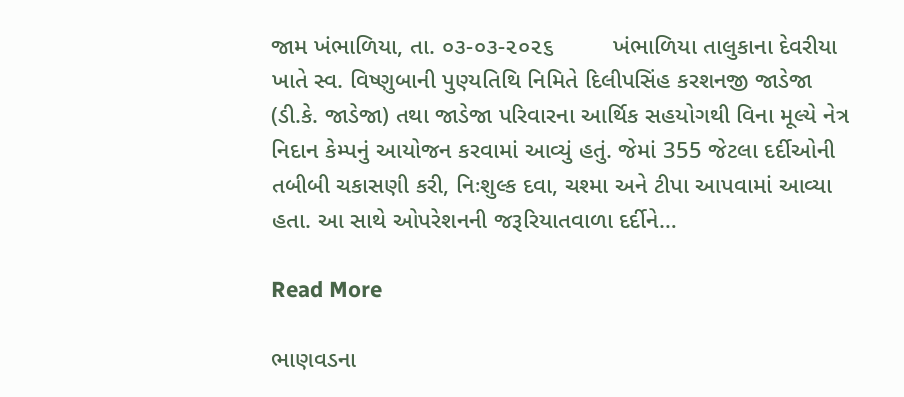જામ ખંભાળિયા, તા. ૦૩-૦૩-૨૦૨૬         ખંભાળિયા તાલુકાના દેવરીયા ખાતે સ્વ. વિષ્ણુબાની પુણ્યતિથિ નિમિતે દિલીપસિંહ કરશનજી જાડેજા (ડી.કે. જાડેજા) તથા જાડેજા પરિવારના આર્થિક સહયોગથી વિના મૂલ્યે નેત્ર નિદાન કેમ્પનું આયોજન કરવામાં આવ્યું હતું. જેમાં 355 જેટલા દર્દીઓની તબીબી ચકાસણી કરી, નિઃશુલ્ક દવા, ચશ્મા અને ટીપા આપવામાં આવ્યા હતા. આ સાથે ઓપરેશનની જરૂરિયાતવાળા દર્દીને…

Read More

ભાણવડના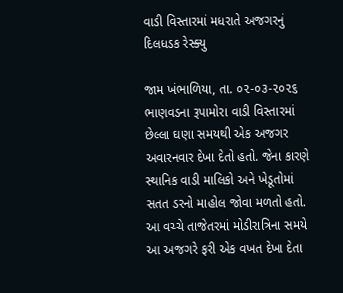વાડી વિસ્તારમાં મધરાતે અજગરનું દિલધડક રેસ્ક્યુ

જામ ખંભાળિયા, તા. ૦૨-૦૩-૨૦૨૬        ભાણવડના રૂપામોરા વાડી વિસ્તારમાં છેલ્લા ઘણા સમયથી એક અજગર અવારનવાર દેખા દેતો હતો. જેના કારણે સ્થાનિક વાડી માલિકો અને ખેડૂતોમાં સતત ડરનો માહોલ જોવા મળતો હતો. આ વચ્ચે તાજેતરમાં મોડીરાત્રિના સમયે આ અજગરે ફરી એક વખત દેખા દેતા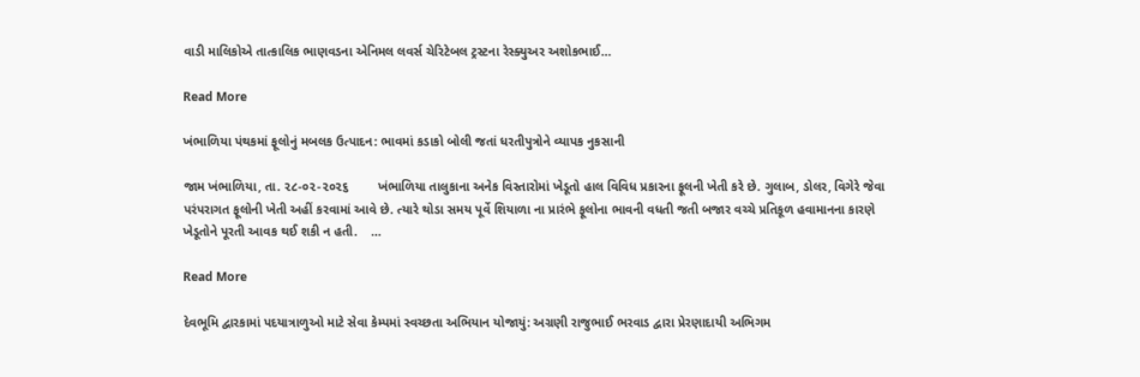વાડી માલિકોએ તાત્કાલિક ભાણવડના એનિમલ લવર્સ ચેરિટેબલ ટ્રસ્ટના રેસ્ક્યુઅર અશોકભાઈ…

Read More

ખંભાળિયા પંથકમાં ફૂલોનું મબલક ઉત્પાદન: ભાવમાં કડાકો બોલી જતાં ધરતીપુત્રોને વ્યાપક નુકસાની

જામ ખંભાળિયા, તા. ૨૮-૦૨-૨૦૨૬        ખંભાળિયા તાલુકાના અનેક વિસ્તારોમાં ખેડૂતો હાલ વિવિધ પ્રકારના ફૂલની ખેતી કરે છે. ગુલાબ, ડોલર, વિગેરે જેવા પરંપરાગત ફૂલોની ખેતી અહીં કરવામાં આવે છે. ત્યારે થોડા સમય પૂર્વે શિયાળા ના પ્રારંભે ફૂલોના ભાવની વધતી જતી બજાર વચ્ચે પ્રતિકૂળ હવામાનના કારણે ખેડૂતોને પૂરતી આવક થઈ શકી ન હતી.    …

Read More

દેવભૂમિ દ્વારકામાં પદયાત્રાળુઓ માટે સેવા કેમ્પમાં સ્વચ્છતા અભિયાન યોજાયું: અગ્રણી રાજુભાઈ ભરવાડ દ્વારા પ્રેરણાદાયી અભિગમ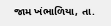જામ ખંભાળિયા, તા.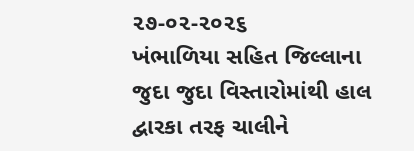૨૭-૦૨-૨૦૨૬       ખંભાળિયા સહિત જિલ્લાના જુદા જુદા વિસ્તારોમાંથી હાલ દ્વારકા તરફ ચાલીને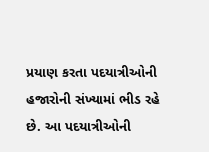પ્રયાણ કરતા પદયાત્રીઓની હજારોની સંખ્યામાં ભીડ રહે છે. આ પદયાત્રીઓની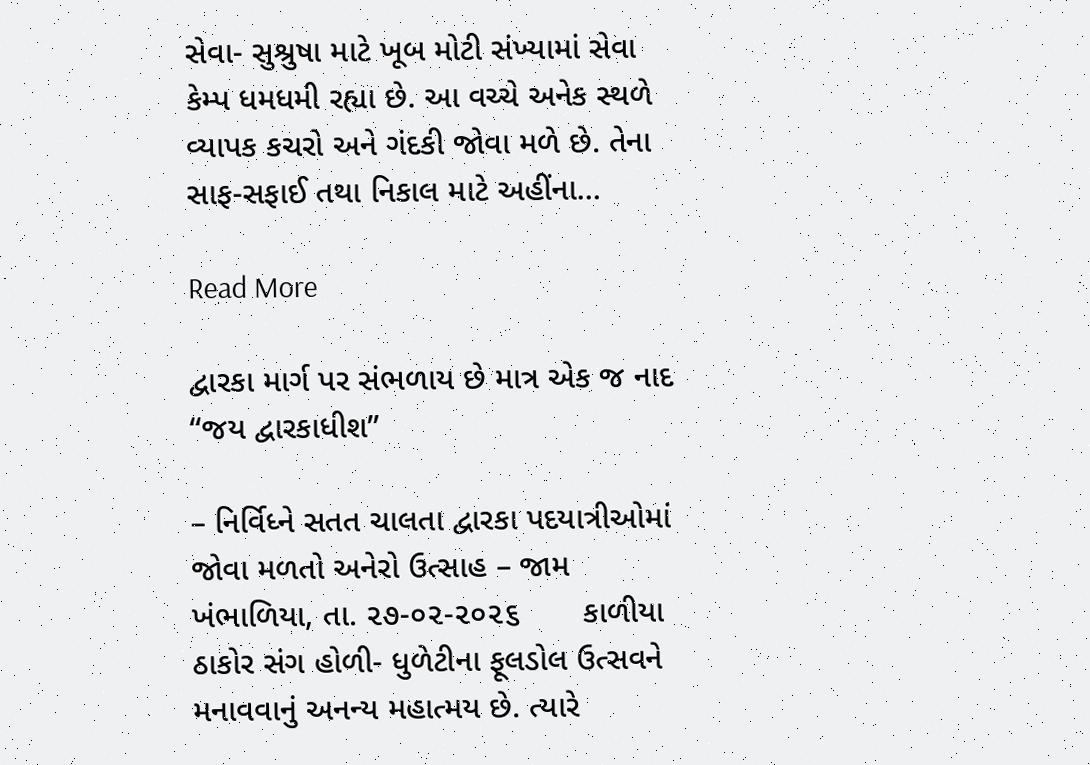સેવા- સુશ્રુષા માટે ખૂબ મોટી સંખ્યામાં સેવા કેમ્પ ધમધમી રહ્યા છે. આ વચ્ચે અનેક સ્થળે વ્યાપક કચરો અને ગંદકી જોવા મળે છે. તેના સાફ-સફાઈ તથા નિકાલ માટે અહીંના…

Read More

દ્વારકા માર્ગ પર સંભળાય છે માત્ર એક જ નાદ “જય દ્વારકાધીશ”

– નિર્વિધ્ને સતત ચાલતા દ્વારકા પદયાત્રીઓમાં જોવા મળતો અનેરો ઉત્સાહ – જામ ખંભાળિયા, તા. ૨૭-૦૨-૨૦૨૬       કાળીયા ઠાકોર સંગ હોળી- ધુળેટીના ફૂલડોલ ઉત્સવને મનાવવાનું અનન્ય મહાત્મય છે. ત્યારે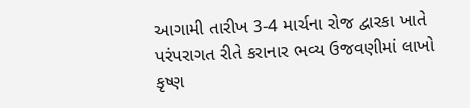આગામી તારીખ 3-4 માર્ચના રોજ દ્વારકા ખાતે પરંપરાગત રીતે કરાનાર ભવ્ય ઉજવણીમાં લાખો કૃષ્ણ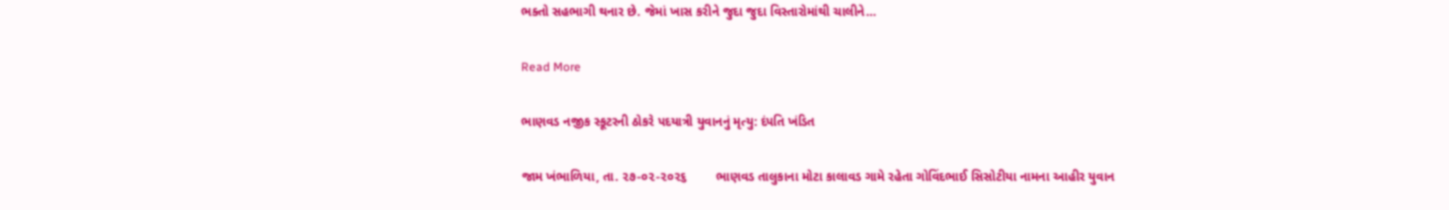ભક્તો સહભાગી થનાર છે. જેમાં ખાસ કરીને જુદા જુદા વિસ્તારોમાંથી ચાલીને…

Read More

ભાણવડ નજીક સ્કૂટરની ઠોકરે પદયાત્રી યુવાનનું મૃત્યુ: દંપતિ ખંડિત

જામ ખંભાળિયા, તા. ૨૭-૦૨-૨૦૨૬        ભાણવડ તાલુકાના મોટા કાલાવડ ગામે રહેતા ગોવિંદભાઈ સિસોટીયા નામના આહીર યુવાન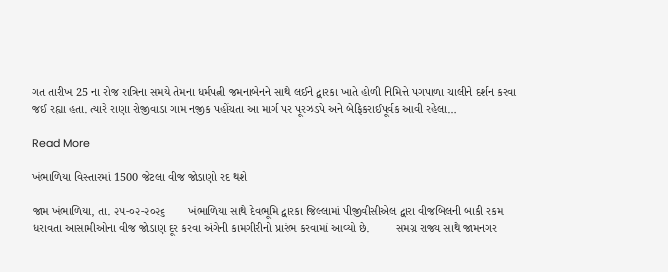ગત તારીખ 25 ના રોજ રાત્રિના સમયે તેમના ધર્મપત્ની જમનાબેનને સાથે લઈને દ્વારકા ખાતે હોળી નિમિત્તે પગપાળા ચાલીને દર્શન કરવા જઈ રહ્યા હતા. ત્યારે રાણા રોજીવાડા ગામ નજીક પહોંચતા આ માર્ગ પર પૂરઝડપે અને બેફિકરાઈપૂર્વક આવી રહેલા…

Read More

ખંભાળિયા વિસ્તારમાં 1500 જેટલા વીજ જોડાણો રદ થશે

જામ ખંભાળિયા, તા. ૨૫-૦૨-૨૦૨૬       ખંભાળિયા સાથે દેવભૂમિ દ્વારકા જિલ્લામાં પીજીવીસીએલ દ્વારા વીજબિલની બાકી રકમ ધરાવતા આસામીઓના વીજ જોડાણ દૂર કરવા અંગેની કામગીરીનો પ્રારંભ કરવામાં આવ્યો છે.        સમગ્ર રાજ્ય સાથે જામનગર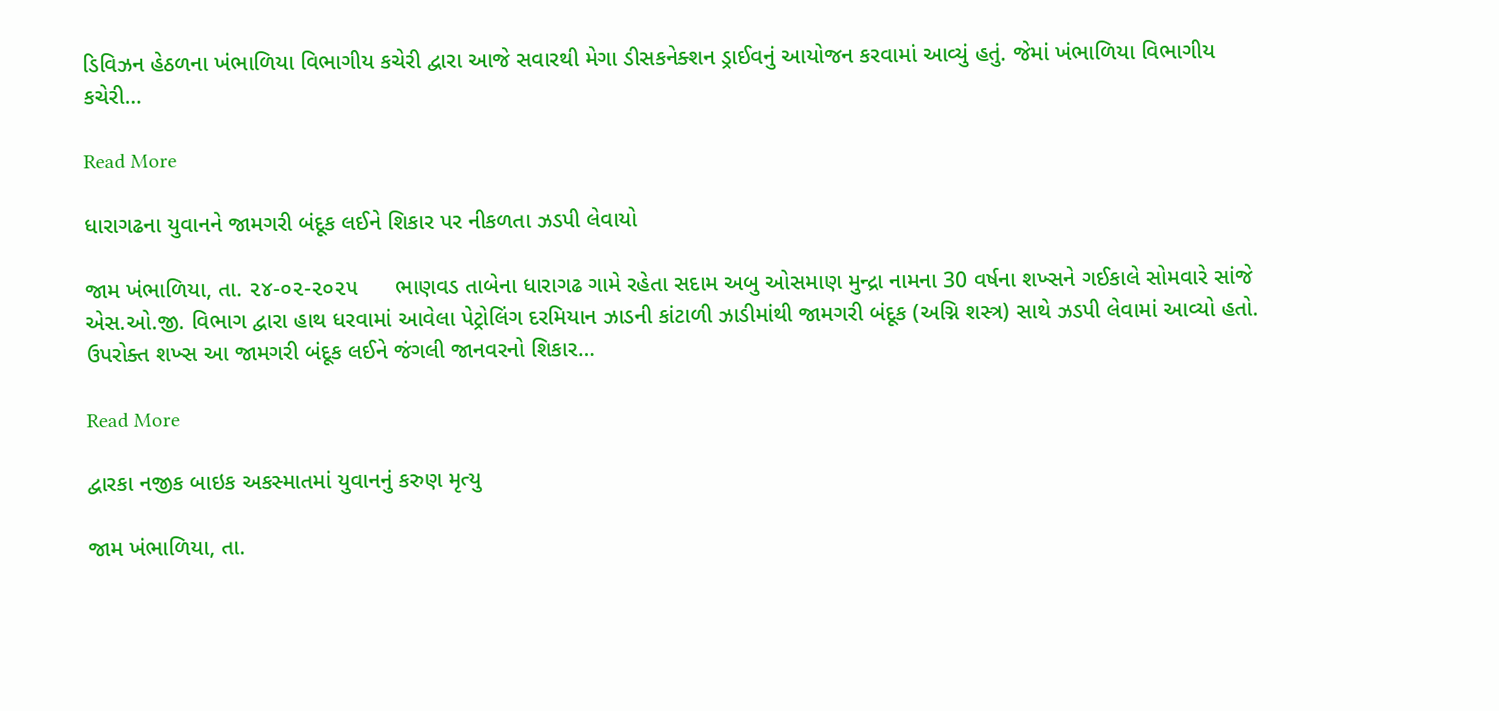ડિવિઝન હેઠળના ખંભાળિયા વિભાગીય કચેરી દ્વારા આજે સવારથી મેગા ડીસકનેક્શન ડ્રાઈવનું આયોજન કરવામાં આવ્યું હતું. જેમાં ખંભાળિયા વિભાગીય કચેરી…

Read More

ધારાગઢના યુવાનને જામગરી બંદૂક લઈને શિકાર પર નીકળતા ઝડપી લેવાયો

જામ ખંભાળિયા, તા. ૨૪-૦૨-૨૦૨૫      ભાણવડ તાબેના ધારાગઢ ગામે રહેતા સદામ અબુ ઓસમાણ મુન્દ્રા નામના 30 વર્ષના શખ્સને ગઈકાલે સોમવારે સાંજે એસ.ઓ.જી. વિભાગ દ્વારા હાથ ધરવામાં આવેલા પેટ્રોલિંગ દરમિયાન ઝાડની કાંટાળી ઝાડીમાંથી જામગરી બંદૂક (અગ્નિ શસ્ત્ર) સાથે ઝડપી લેવામાં આવ્યો હતો.          ઉપરોક્ત શખ્સ આ જામગરી બંદૂક લઈને જંગલી જાનવરનો શિકાર…

Read More

દ્વારકા નજીક બાઇક અકસ્માતમાં યુવાનનું કરુણ મૃત્યુ

જામ ખંભાળિયા, તા.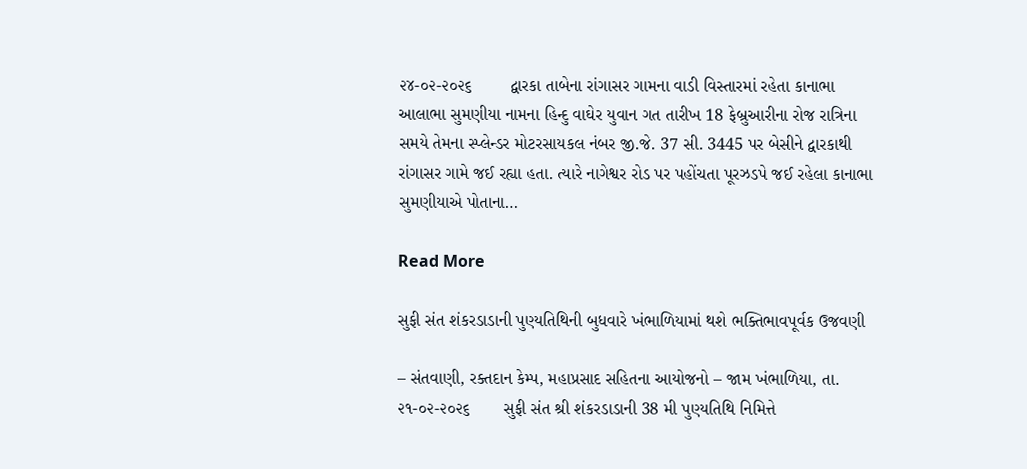૨૪-૦૨-૨૦૨૬        દ્વારકા તાબેના રાંગાસર ગામના વાડી વિસ્તારમાં રહેતા કાનાભા આલાભા સુમણીયા નામના હિન્દુ વાઘેર યુવાન ગત તારીખ 18 ફેબ્રુઆરીના રોજ રાત્રિના સમયે તેમના સ્પ્લેન્ડર મોટરસાયકલ નંબર જી.જે. 37 સી. 3445 પર બેસીને દ્વારકાથી રાંગાસર ગામે જઈ રહ્યા હતા. ત્યારે નાગેશ્વર રોડ પર પહોંચતા પૂરઝડપે જઈ રહેલા કાનાભા સુમણીયાએ પોતાના…

Read More

સુફી સંત શંકરડાડાની પુણ્યતિથિની બુધવારે ખંભાળિયામાં થશે ભક્તિભાવપૂર્વક ઉજવણી

– સંતવાણી, રક્તદાન કેમ્પ, મહાપ્રસાદ સહિતના આયોજનો – જામ ખંભાળિયા, તા. ૨૧-૦૨-૨૦૨૬       સુફી સંત શ્રી શંકરડાડાની 38 મી પુણ્યતિથિ નિમિત્તે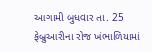આગામી બુધવાર તા. 25 ફેબ્રુઆરીના રોજ ખંભાળિયામાં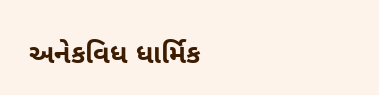અનેકવિધ ધાર્મિક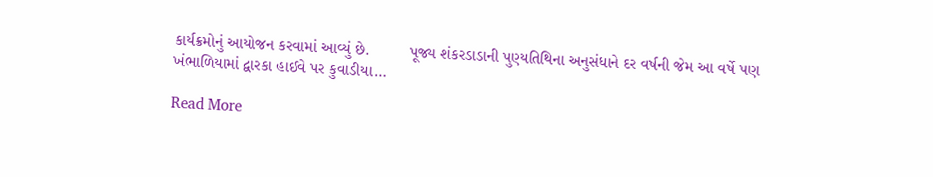કાર્યક્રમોનું આયોજન કરવામાં આવ્યું છે.         પૂજ્ય શંકરડાડાની પુણ્યતિથિના અનુસંધાને દર વર્ષની જેમ આ વર્ષે પણ ખંભાળિયામાં દ્વારકા હાઈવે પર કુવાડીયા…

Read More